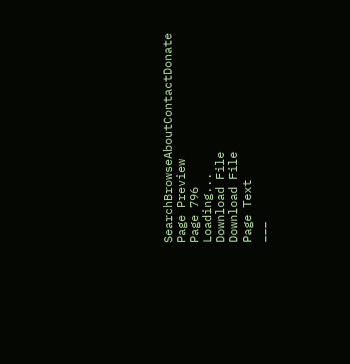SearchBrowseAboutContactDonate
Page Preview
Page 796
Loading...
Download File
Download File
Page Text
___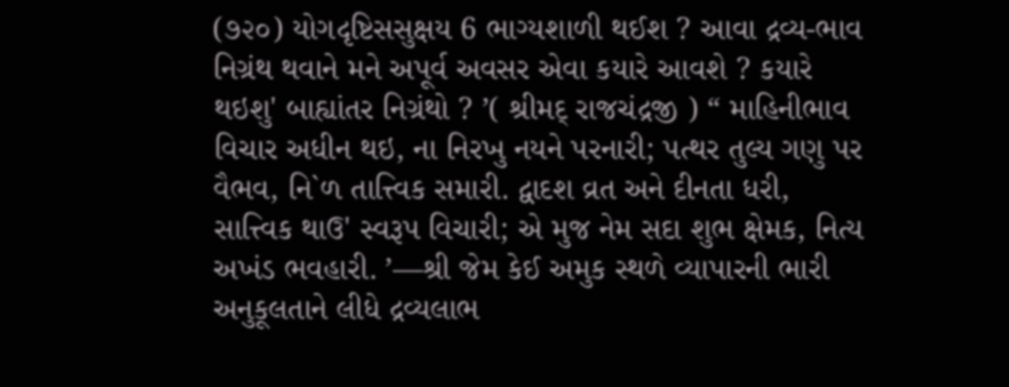(૭૨૦) યોગદૃષ્ટિસસુક્ષય 6 ભાગ્યશાળી થઈશ ? આવા દ્રવ્ય-ભાવ નિગ્રંથ થવાને મને અપૂર્વ અવસર એવા કયારે આવશે ? કયારે થઇશુ' બાહ્યાંતર નિગ્રંથો ? ’( શ્રીમદ્ રાજચંદ્રજી ) “ માહિનીભાવ વિચાર અધીન થઇ, ના નિરખુ નયને પરનારી; પત્થર તુલ્ય ગણુ પર વૈભવ, નિ`ળ તાત્ત્વિક સમારી. દ્વાદશ વ્રત અને દીનતા ધરી, સાત્ત્વિક થાઉ' સ્વરૂપ વિચારી; એ મુજ નેમ સદા શુભ ક્ષેમક, નિત્ય અખંડ ભવહારી. ’—શ્રી જેમ કેઈ અમુક સ્થળે વ્યાપારની ભારી અનુકૂલતાને લીધે દ્રવ્યલાભ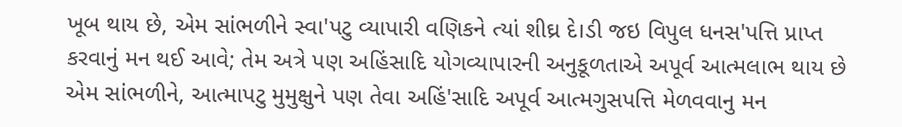ખૂબ થાય છે, એમ સાંભળીને સ્વા'પટુ વ્યાપારી વણિકને ત્યાં શીઘ્ર દે।ડી જઇ વિપુલ ધનસ'પત્તિ પ્રાપ્ત કરવાનું મન થઈ આવે; તેમ અત્રે પણ અહિંસાદિ યોગવ્યાપારની અનુકૂળતાએ અપૂર્વ આત્મલાભ થાય છે એમ સાંભળીને, આત્માપટુ મુમુક્ષુને પણ તેવા અહિં'સાદિ અપૂર્વ આત્મગુસપત્તિ મેળવવાનુ મન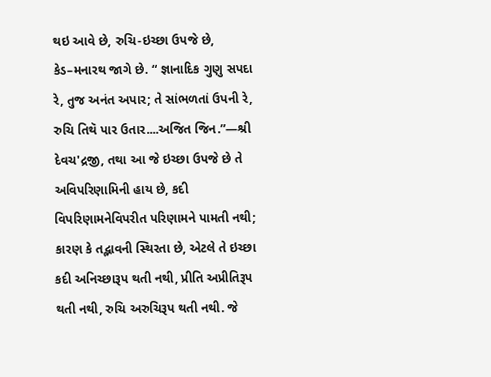થઇ આવે છે, રુચિ-ઇચ્છા ઉપજે છે, કેડ–મનારથ જાગે છે. “ જ્ઞાનાદિક ગુણુ સપદા રે, તુજ અનંત અપાર; તે સાંભળતાં ઉપની રે, રુચિ તિથૅ પાર ઉતાર....અજિત જિન.”—શ્રી દેવચ'દ્રજી, તથા આ જે ઇચ્છા ઉપજે છે તે અવિપરિણામિની હાય છે, કદી વિપરિણામનેવિપરીત પરિણામને પામતી નથી; કારણ કે તદ્ભાવની સ્થિરતા છે, એટલે તે ઇચ્છા કદી અનિચ્છારૂપ થતી નથી, પ્રીતિ અપ્રીતિરૂપ થતી નથી, રુચિ અરુચિરૂપ થતી નથી. જે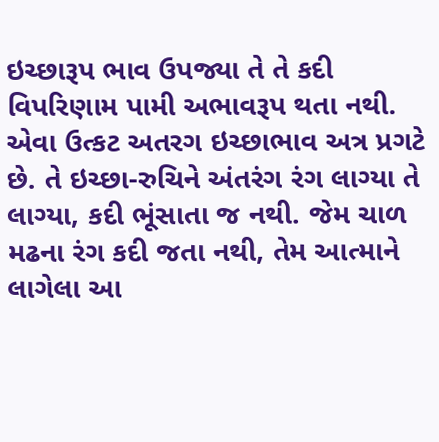ઇચ્છારૂપ ભાવ ઉપજ્યા તે તે કદી વિપરિણામ પામી અભાવરૂપ થતા નથી. એવા ઉત્કટ અતરગ ઇચ્છાભાવ અત્ર પ્રગટે છે. તે ઇચ્છા-રુચિને અંતરંગ રંગ લાગ્યા તે લાગ્યા, કદી ભૂંસાતા જ નથી. જેમ ચાળ મઢના રંગ કદી જતા નથી, તેમ આત્માને લાગેલા આ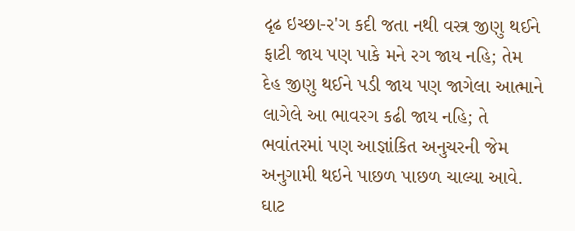દૃઢ ઇચ્છા-ર'ગ કદી જતા નથી વસ્ત્ર જીણુ થઈને ફાટી જાય પણ પાકે મને રગ જાય નહિ; તેમ દેહ જીણુ થઈને પડી જાય પણ જાગેલા આત્માને લાગેલે આ ભાવરગ કઢી જાય નહિ; તે ભવાંતરમાં પણ આજ્ઞાંકિત અનુચરની જેમ અનુગામી થઇને પાછળ પાછળ ચાલ્યા આવે. ઘાટ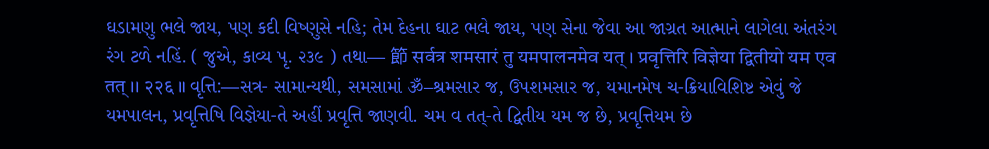ઘડામણુ ભલે જાય, પણ કદી વિષ્ણુસે નહિ; તેમ દેહના ઘાટ ભલે જાય, પણ સેના જેવા આ જાગ્રત આત્માને લાગેલા અંતરંગ રંગ ટળે નહિં. ( જુએ, કાવ્ય પૃ. ૨૩૯ ) તથા— 節 सर्वत्र शमसारं तु यमपालनमेव यत् । प्रवृत्तिरि विज्ञेया द्वितीयो यम एव तत् ।। २२६ ॥ વૃત્તિ:—સત્ર- સામાન્યથી, સમસામાં ૐ–શ્રમસાર જ, ઉપશમસાર જ, યમાનમેષ ચ-ક્રિયાવિશિષ્ટ એવું જે યમપાલન, પ્રવૃત્તિષિ વિજ્ઞેયા-તે અહીં પ્રવૃત્તિ જાણવી. ચમ વ તત્-તે દ્વિતીય યમ જ છે, પ્રવૃત્તિયમ છે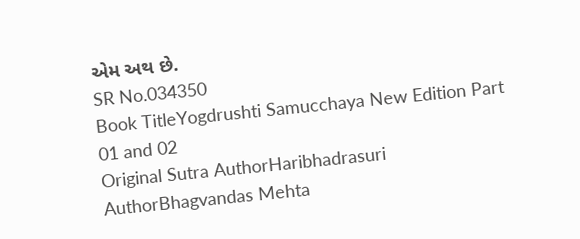એમ અથ છે.
SR No.034350
Book TitleYogdrushti Samucchaya New Edition Part 01 and 02
Original Sutra AuthorHaribhadrasuri
AuthorBhagvandas Mehta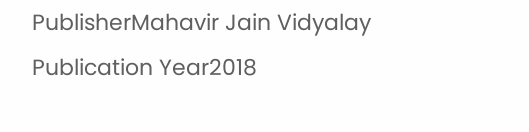PublisherMahavir Jain Vidyalay
Publication Year2018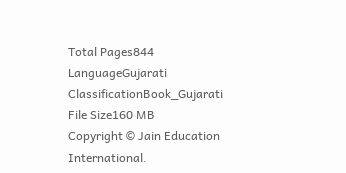Total Pages844
LanguageGujarati
ClassificationBook_Gujarati
File Size160 MB
Copyright © Jain Education International.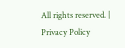All rights reserved. | Privacy Policy